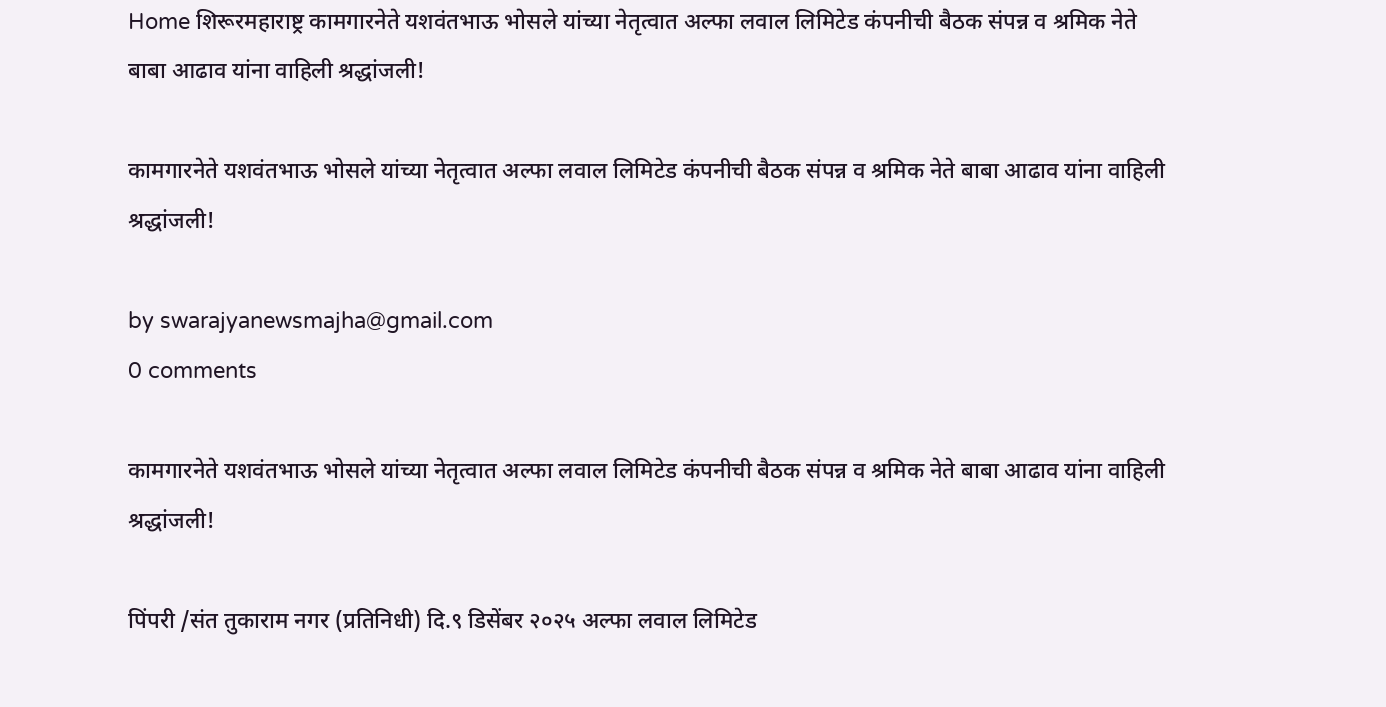Home शिरूरमहाराष्ट्र कामगारनेते यशवंतभाऊ भोसले यांच्या नेतृत्वात अल्फा लवाल लिमिटेड कंपनीची बैठक संपन्न व श्रमिक नेते बाबा आढाव यांना वाहिली श्रद्धांजली!

कामगारनेते यशवंतभाऊ भोसले यांच्या नेतृत्वात अल्फा लवाल लिमिटेड कंपनीची बैठक संपन्न व श्रमिक नेते बाबा आढाव यांना वाहिली श्रद्धांजली!

by swarajyanewsmajha@gmail.com
0 comments

कामगारनेते यशवंतभाऊ भोसले यांच्या नेतृत्वात अल्फा लवाल लिमिटेड कंपनीची बैठक संपन्न व श्रमिक नेते बाबा आढाव यांना वाहिली श्रद्धांजली!

पिंपरी /संत तुकाराम नगर (प्रतिनिधी) दि.९ डिसेंबर २०२५ अल्फा लवाल लिमिटेड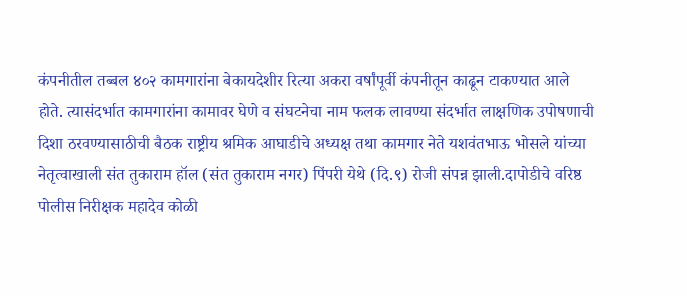कंपनीतील तब्बल ४०२ कामगारांना बेकायदेशीर रित्या अकरा वर्षांपूर्वी कंपनीतून काढून टाकण्यात आले होते. त्यासंदर्भात कामगारांना कामावर घेणे व संघटनेचा नाम फलक लावण्या संदर्भात लाक्षणिक उपोषणाची दिशा ठरवण्यासाठीची बैठक राष्ट्रीय श्रमिक आघाडीचे अध्यक्ष तथा कामगार नेते यशवंतभाऊ भोसले यांच्या नेतृत्वाखाली संत तुकाराम हॉल (संत तुकाराम नगर) पिंपरी येथे (दि.९) रोजी संपन्न झाली.दापोडीचे वरिष्ठ पोलीस निरीक्षक महादेव कोळी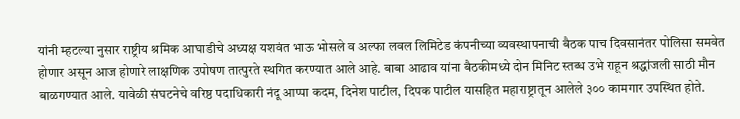यांनी म्हटल्या नुसार राष्ट्रीय श्रमिक आघाडीचे अध्यक्ष यशवंत भाऊ भोसले व अल्फा लवल लिमिटेड कंपनीच्या व्यवस्थापनाची बैठक पाच दिवसानंतर पोलिसा समवेत होणार असून आज होणारे लाक्षणिक उपोषण तात्पुरते स्थगित करण्यात आले आहे. बाबा आढाव यांना बैठकीमध्ये दोन मिनिट स्तब्ध उभे राहून श्रद्धांजली साठी मौन बाळगण्यात आले. यावेळी संघटनेचे वरिष्ठ पदाधिकारी नंदू आप्पा कदम, दिनेश पाटील, दिपक पाटील यासहित महाराष्ट्रातून आलेले ३०० कामगार उपस्थित होते.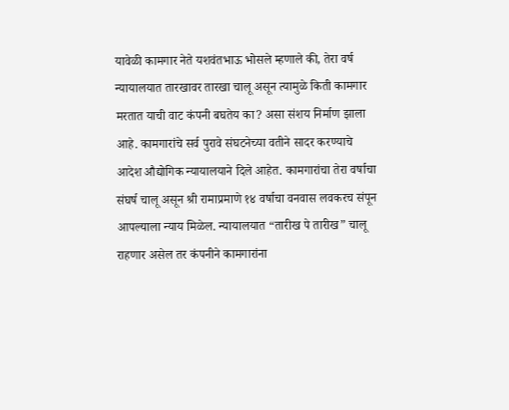यावेळी कामगार नेते यशवंतभाऊ भोसले म्हणाले की, तेरा वर्ष न्यायालयात तारखावर तारखा चालू असून त्यामुळे किती कामगार मरतात याची वाट कंपनी बघतेय का? असा संशय निर्माण झाला आहे. कामगारांचे सर्व पुरावे संघटनेच्या वतीने सादर करण्याचे आदेश औद्योगिक न्यायालयाने दिले आहेत. कामगारांचा तेरा वर्षाचा संघर्ष चालू असून श्री रामाप्रमाणे १४ वर्षाचा वनवास लवकरच संपून आपल्याला न्याय मिळेल. न्यायालयात “तारीख पे तारीख” चालू राहणार असेल तर कंपनीने कामगारांना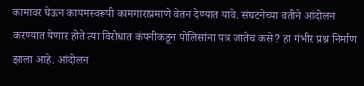कामावर घेऊन कायमस्वरूपी कामगाराप्रमाणे वेतन देण्यात यावे. संघटनेच्या वतीने आंदोलन करण्यात येणार होते त्या विरोधात कंपनीकडून पोलिसांना पत्र जातेच कसे? हा गंभीर प्रश्न निर्माण झाला आहे. आंदोलन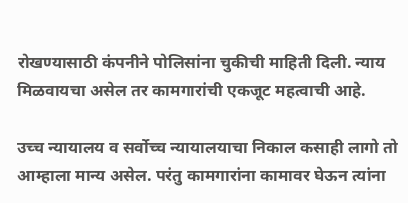रोखण्यासाठी कंपनीने पोलिसांना चुकीची माहिती दिली. न्याय मिळवायचा असेल तर कामगारांची एकजूट महत्वाची आहे.

उच्च न्यायालय व सर्वोच्च न्यायालयाचा निकाल कसाही लागो तो आम्हाला मान्य असेल. परंतु कामगारांना कामावर घेऊन त्यांना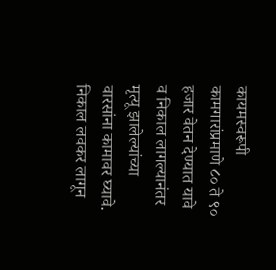कायमस्वरूपी कामगारांप्रमाणे ८० ते ९० हजार वेतन देण्यात यावे व निकाल लागल्यानंतर मृत्यू झालेल्यांच्या वारसांना कामावर घ्यावे. निकाल लवकर लागून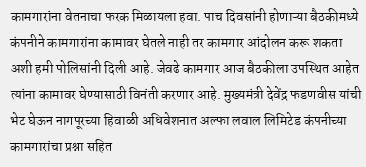कामगारांना वेतनाचा फरक मिळायला हवा. पाच दिवसांनी होणाऱ्या बैठकीमध्ये कंपनीने कामगारांना कामावर घेतले नाही तर कामगार आंदोलन करू शकता अशी हमी पोलिसांनी दिली आहे. जेवढे कामगार आज बैठकीला उपस्थित आहेत त्यांना कामावर घेण्यासाठी विनंती करणार आहे. मुख्यमंत्री देवेंद्र फडणवीस यांची भेट घेऊन नागपूरच्या हिवाळी अधिवेशनात अल्फा लवाल लिमिटेड कंपनीच्या कामगारांचा प्रश्ना सहित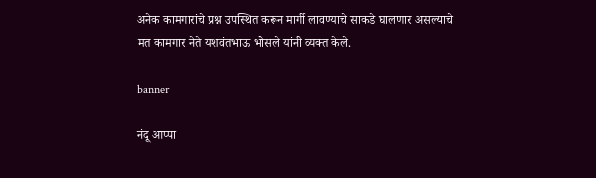अनेक कामगारांचे प्रश्न उपस्थित करून मार्गी लावण्याचे साकडे घालणार असल्याचे मत कामगार नेते यशवंतभाऊ भोसले यांनी व्यक्त केले.

banner

नंदू आप्पा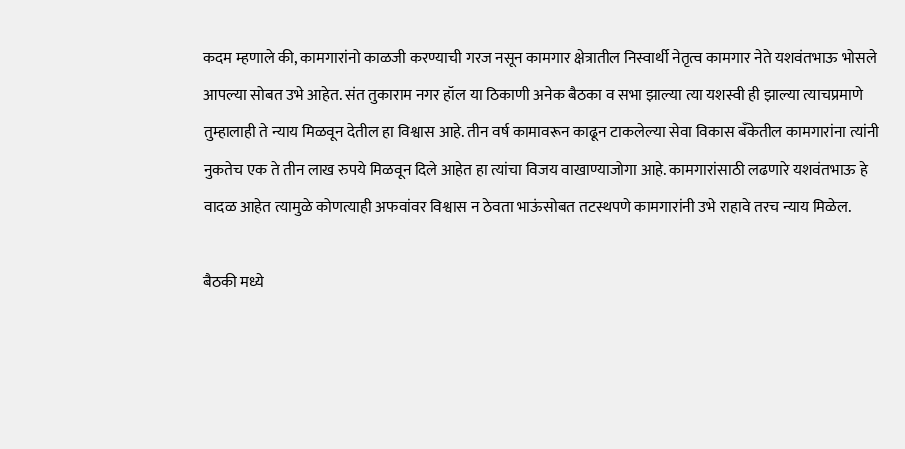कदम म्हणाले की, कामगारांनो काळजी करण्याची गरज नसून कामगार क्षेत्रातील निस्वार्थी नेतृत्व कामगार नेते यशवंतभाऊ भोसले आपल्या सोबत उभे आहेत. संत तुकाराम नगर हॉल या ठिकाणी अनेक बैठका व सभा झाल्या त्या यशस्वी ही झाल्या त्याचप्रमाणे तुम्हालाही ते न्याय मिळवून देतील हा विश्वास आहे. तीन वर्ष कामावरून काढून टाकलेल्या सेवा विकास बँकेतील कामगारांना त्यांनी नुकतेच एक ते तीन लाख रुपये मिळवून दिले आहेत हा त्यांचा विजय वाखाण्याजोगा आहे. कामगारांसाठी लढणारे यशवंतभाऊ हे वादळ आहेत त्यामुळे कोणत्याही अफवांवर विश्वास न ठेवता भाऊंसोबत तटस्थपणे कामगारांनी उभे राहावे तरच न्याय मिळेल.

बैठकी मध्ये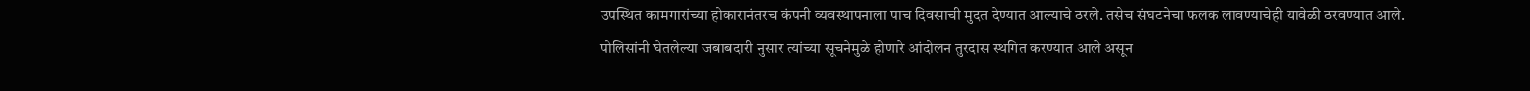उपस्थित कामगारांच्या होकारानंतरच कंपनी व्यवस्थापनाला पाच दिवसाची मुदत देण्यात आल्याचे ठरले. तसेच संघटनेचा फलक लावण्याचेही यावेळी ठरवण्यात आले. पोलिसांनी घेतलेल्या जबाबदारी नुसार त्यांच्या सूचनेमुळे होणारे आंदोलन तुरदास स्थगित करण्यात आले असून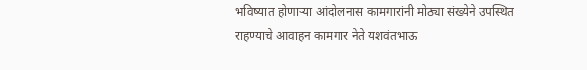भविष्यात होणाऱ्या आंदोलनास कामगारांनी मोठ्या संख्येने उपस्थित राहण्याचे आवाहन कामगार नेते यशवंतभाऊ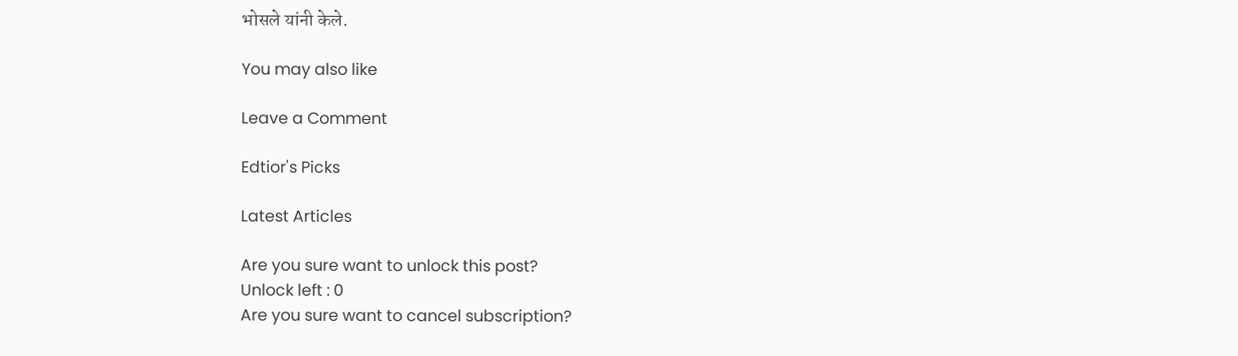भोसले यांनी केले.

You may also like

Leave a Comment

Edtior's Picks

Latest Articles

Are you sure want to unlock this post?
Unlock left : 0
Are you sure want to cancel subscription?